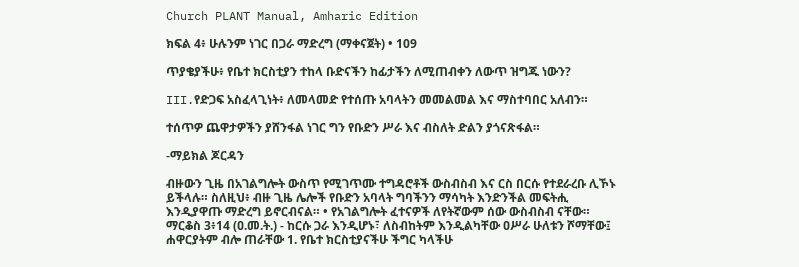Church PLANT Manual, Amharic Edition

ክፍል 4፥ ሁሉንም ነገር በጋራ ማድረግ (ማቀናጀት) • 109

ጥያቄያችሁ፥ የቤተ ክርስቲያን ተከላ ቡድናችን ከፊታችን ለሚጠብቀን ለውጥ ዝግጁ ነውን?

III.የድጋፍ አስፈላጊነት፥ ለመላመድ የተሰጡ አባላትን መመልመል እና ማስተባበር አለብን።

ተሰጥዎ ጨዋታዎችን ያሸንፋል ነገር ግን የቡድን ሥራ እና ብስለት ድልን ያጎናጽፋል።

-ማይክል ጆርዳን

ብዙውን ጊዜ በአገልግሎት ውስጥ የሚገጥሙ ተግዳሮቶች ውስብስብ እና ርስ በርሱ የተደራረቡ ሊኾኑ ይችላሉ። ስለዚህ፥ ብዙ ጊዜ ሌሎች የቡድን አባላት ግባችንን ማሳካት እንድንችል መፍትሒ እንዲያዋጡ ማድረግ ይኖርብናል። • የአገልግሎት ፈተናዎች ለየትኛውም ሰው ውስብስብ ናቸው። ማርቆስ 3፥14 (ዐ.መ.ት.) - ከርሱ ጋራ እንዲሆኑ፣ ለስብከትም እንዲልካቸው ዐሥራ ሁለቱን ሾማቸው፤ ሐዋርያትም ብሎ ጠራቸው 1. የቤተ ክርስቲያናችሁ ችግር ካላችሁ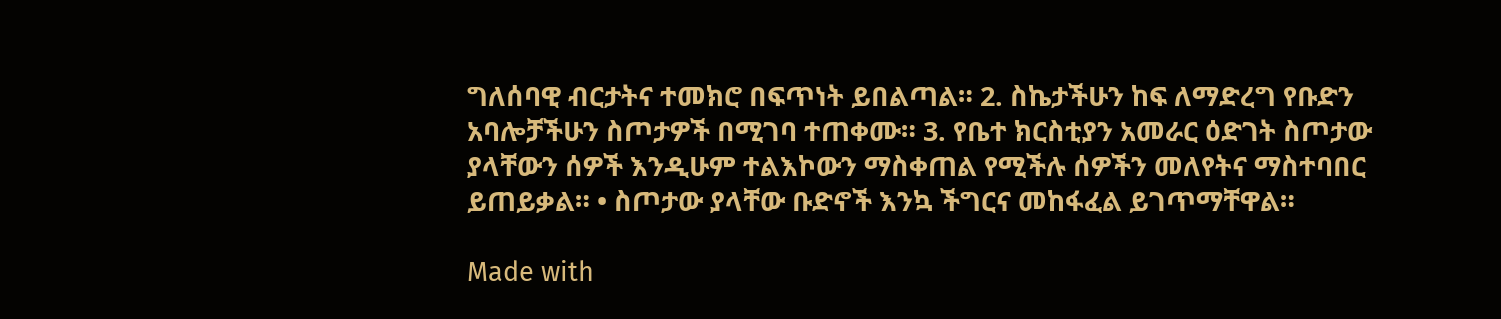ግለሰባዊ ብርታትና ተመክሮ በፍጥነት ይበልጣል። 2. ስኬታችሁን ከፍ ለማድረግ የቡድን አባሎቻችሁን ስጦታዎች በሚገባ ተጠቀሙ። 3. የቤተ ክርስቲያን አመራር ዕድገት ስጦታው ያላቸውን ሰዎች እንዲሁም ተልእኮውን ማስቀጠል የሚችሉ ሰዎችን መለየትና ማስተባበር ይጠይቃል። • ስጦታው ያላቸው ቡድኖች እንኳ ችግርና መከፋፈል ይገጥማቸዋል።

Made with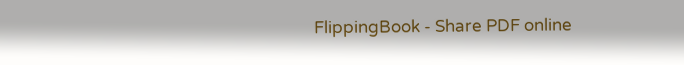FlippingBook - Share PDF online